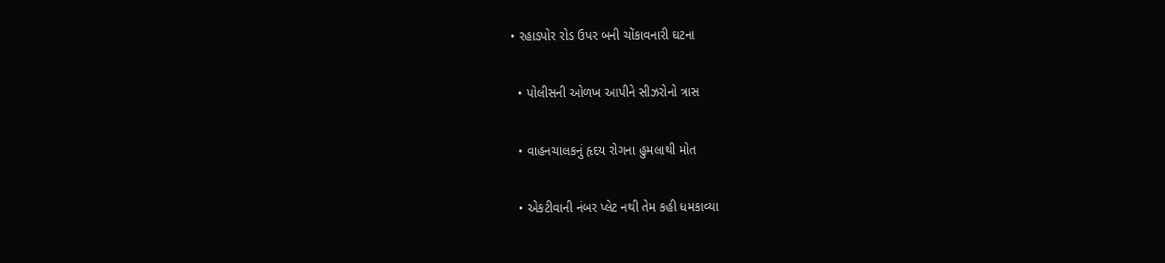• રહાડપોર રોડ ઉપર બની ચોંકાવનારી ઘટના

  • પોલીસની ઓળખ આપીને સીઝરોનો ત્રાસ

  • વાહનચાલકનું હૃદય રોગના હુમલાથી મોત

  • એકટીવાની નંબર પ્લેટ નથી તેમ કહી ધમકાવ્યા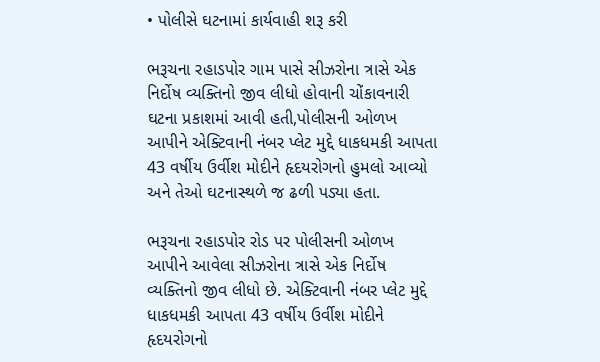• પોલીસે ઘટનામાં કાર્યવાહી શરૂ કરી

ભરૂચના રહાડપોર ગામ પાસે સીઝરોના ત્રાસે એક નિર્દોષ વ્યક્તિનો જીવ લીધો હોવાની ચોંકાવનારી ઘટના પ્રકાશમાં આવી હતી,પોલીસની ઓળખ આપીને એક્ટિવાની નંબર પ્લેટ મુદ્દે ધાકધમકી આપતા 43 વર્ષીય ઉર્વીશ મોદીને હૃદયરોગનો હુમલો આવ્યો અને તેઓ ઘટનાસ્થળે જ ઢળી પડ્યા હતા.

ભરૂચના રહાડપોર રોડ પર પોલીસની ઓળખ આપીને આવેલા સીઝરોના ત્રાસે એક નિર્દોષ વ્યક્તિનો જીવ લીધો છે. એક્ટિવાની નંબર પ્લેટ મુદ્દે ધાકધમકી આપતા 43 વર્ષીય ઉર્વીશ મોદીને હૃદયરોગનો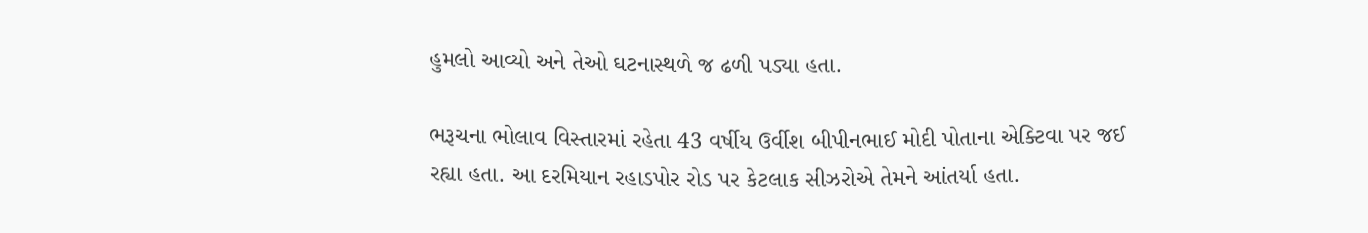હુમલો આવ્યો અને તેઓ ઘટનાસ્થળે જ ઢળી પડ્યા હતા.

ભરૂચના ભોલાવ વિસ્તારમાં રહેતા 43 વર્ષીય ઉર્વીશ બીપીનભાઈ મોદી પોતાના એક્ટિવા પર જઈ રહ્યા હતા. આ દરમિયાન રહાડપોર રોડ પર કેટલાક સીઝરોએ તેમને આંતર્યા હતા.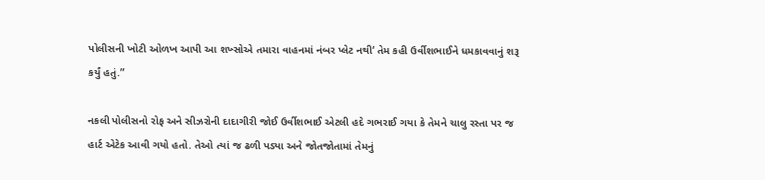પોલીસની ખોટી ઓળખ આપી આ શખ્સોએ તમારા વાહનમાં નંબર પ્લેટ નથી‘ તેમ કહી ઉર્વીશભાઈને ધમકાવવાનું શરૂ કર્યું હતું.”

નકલી પોલીસનો રોફ અને સીઝરોની દાદાગીરી જોઈ ઉર્વીશભાઈ એટલી હદે ગભરાઈ ગયા કે તેમને ચાલુ રસ્તા પર જ હાર્ટ એટેક આવી ગયો હતો. તેઓ ત્યાં જ ઢળી પડ્યા અને જોતજોતામાં તેમનું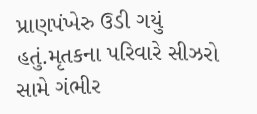પ્રાણપંખેરુ ઉડી ગયું હતું.મૃતકના પરિવારે સીઝરો સામે ગંભીર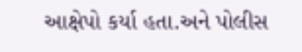આક્ષેપો કર્યા હતા.અને પોલીસ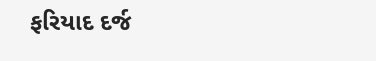ફરિયાદ દર્જ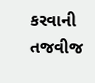કરવાની તજવીજ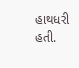હાથધરી હતી.